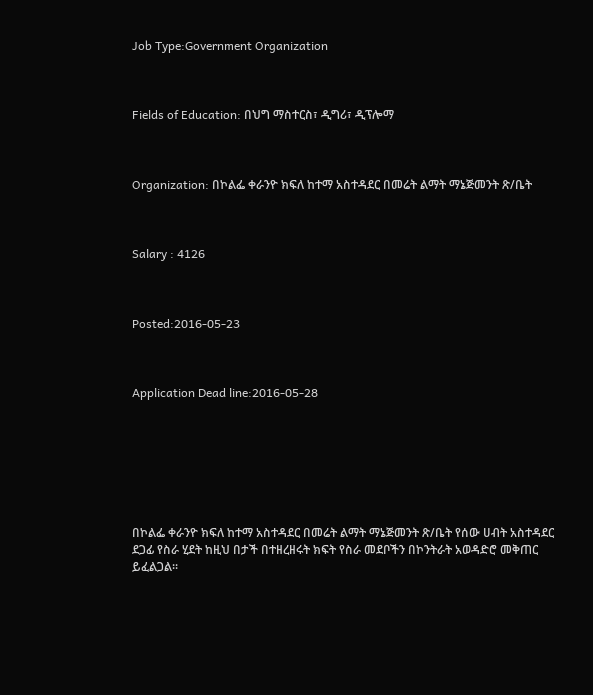Job Type:Government Organization



Fields of Education: በህግ ማስተርስ፣ ዲግሪ፣ ዲፕሎማ



Organization: በኮልፌ ቀራንዮ ክፍለ ከተማ አስተዳደር በመሬት ልማት ማኔጅመንት ጽ/ቤት



Salary : 4126



Posted:2016-05-23



Application Dead line:2016-05-28







በኮልፌ ቀራንዮ ክፍለ ከተማ አስተዳደር በመሬት ልማት ማኔጅመንት ጽ/ቤት የሰው ሀብት አስተዳደር ደጋፊ የስራ ሂደት ከዚህ በታች በተዘረዘሩት ክፍት የስራ መደቦችን በኮንትራት አወዳድሮ መቅጠር ይፈልጋል፡፡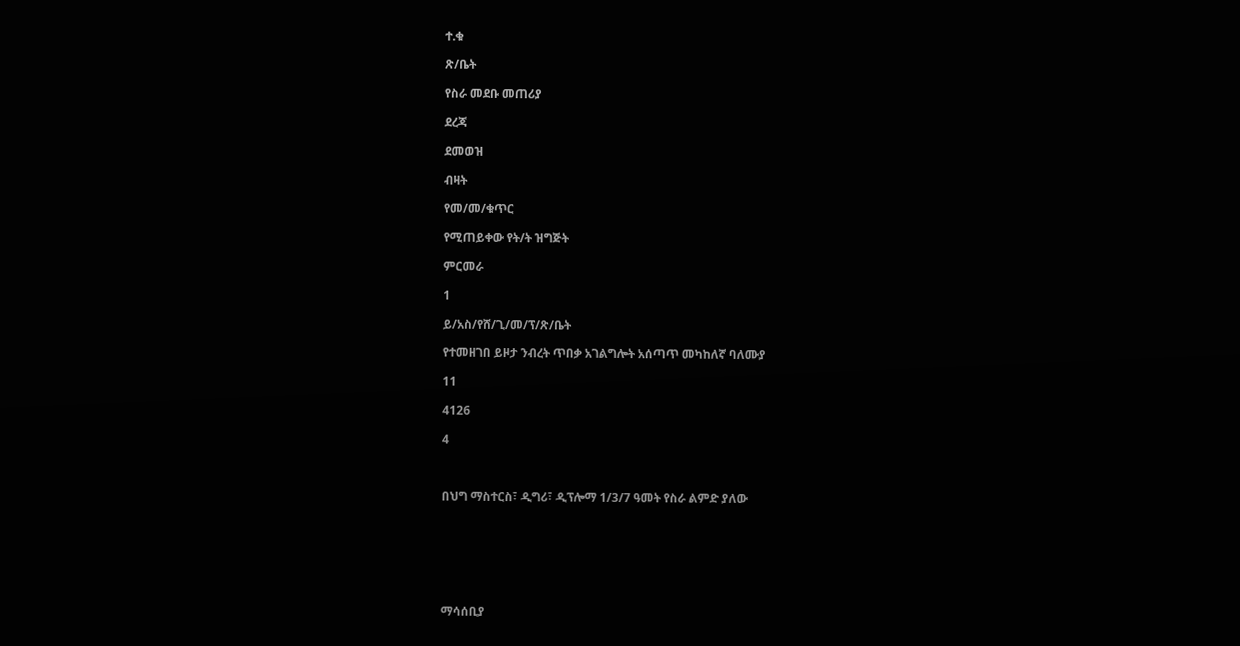ተ.ቁ

ጽ/ቤት

የስራ መደቡ መጠሪያ

ደረጃ

ደመወዝ

ብዛት

የመ/መ/ቁጥር

የሚጠይቀው የት/ት ዝግጅት

ምርመራ

1

ይ/አስ/የሸ/ጊ/መ/ፕ/ጽ/ቤት

የተመዘገበ ይዞታ ንብረት ጥበቃ አገልግሎት አሰጣጥ መካከለኛ ባለሙያ

11

4126

4



በህግ ማስተርስ፣ ዲግሪ፣ ዲፕሎማ 1/3/7 ዓመት የስራ ልምድ ያለው







ማሳሰቢያ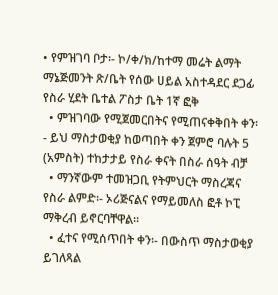• የምዝገባ ቦታ፡- ኮ/ቀ/ክ/ከተማ መሬት ልማት ማኔጅመንት ጽ/ቤት የሰው ሀይል አስተዳደር ደጋፊ የስራ ሂደት ቤተል ፖስታ ቤት 1ኛ ፎቅ
  • ምዝገባው የሚጀመርበትና የሚጠናቀቅበት ቀን፡- ይህ ማስታወቂያ ከወጣበት ቀን ጀምሮ ባሉት 5 (አምስት) ተከታታይ የስራ ቀናት በስራ ሰዓት ብቻ
  • ማንኛውም ተመዝጋቢ የትምህርት ማስረጃና የስራ ልምድ፡- ኦሪጅናልና የማይመለስ ፎቶ ኮፒ ማቅረብ ይኖርባቸዋል፡፡
  • ፈተና የሚሰጥበት ቀን፡- በውስጥ ማስታወቂያ ይገለጻል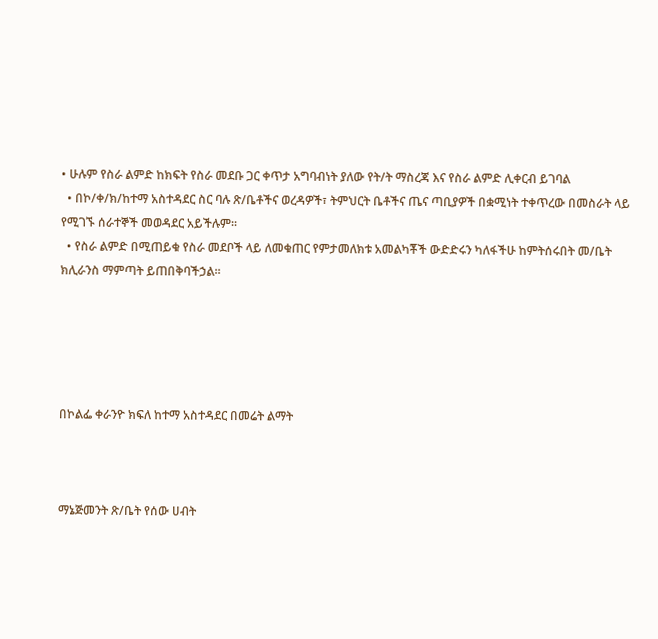• ሁሉም የስራ ልምድ ከክፍት የስራ መደቡ ጋር ቀጥታ አግባብነት ያለው የት/ት ማስረጃ እና የስራ ልምድ ሊቀርብ ይገባል
  • በኮ/ቀ/ክ/ከተማ አስተዳደር ስር ባሉ ጽ/ቤቶችና ወረዳዎች፣ ትምህርት ቤቶችና ጤና ጣቢያዎች በቋሚነት ተቀጥረው በመስራት ላይ የሚገኙ ሰራተኞች መወዳደር አይችሉም፡፡
  • የስራ ልምድ በሚጠይቁ የስራ መደቦች ላይ ለመቁጠር የምታመለክቱ አመልካቾች ውድድሩን ካለፋችሁ ከምትሰሩበት መ/ቤት ክሊራንስ ማምጣት ይጠበቅባችኃል፡፡





በኮልፌ ቀራንዮ ክፍለ ከተማ አስተዳደር በመሬት ልማት



ማኔጅመንት ጽ/ቤት የሰው ሀብት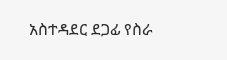አስተዳደር ደጋፊ የስራ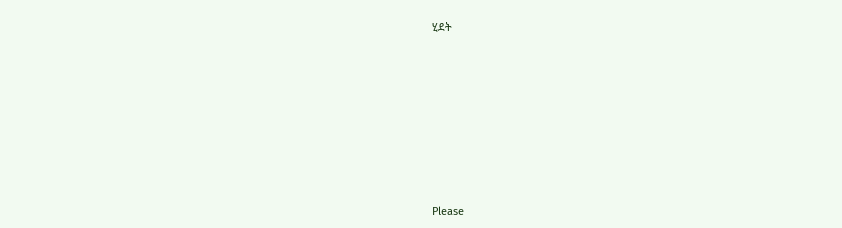ሂደት













Please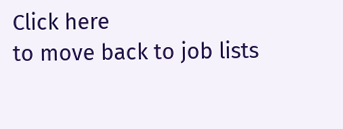Click here
to move back to job lists